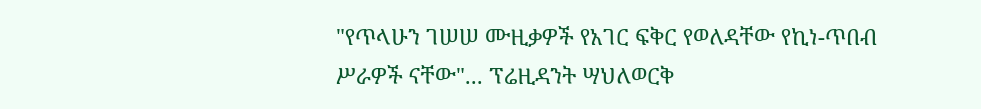"የጥላሁን ገሠሠ ሙዚቃዎች የአገር ፍቅር የወለዳቸው የኪነ-ጥበብ ሥራዎች ናቸው"... ፕሬዚዳንት ሣህለወርቅ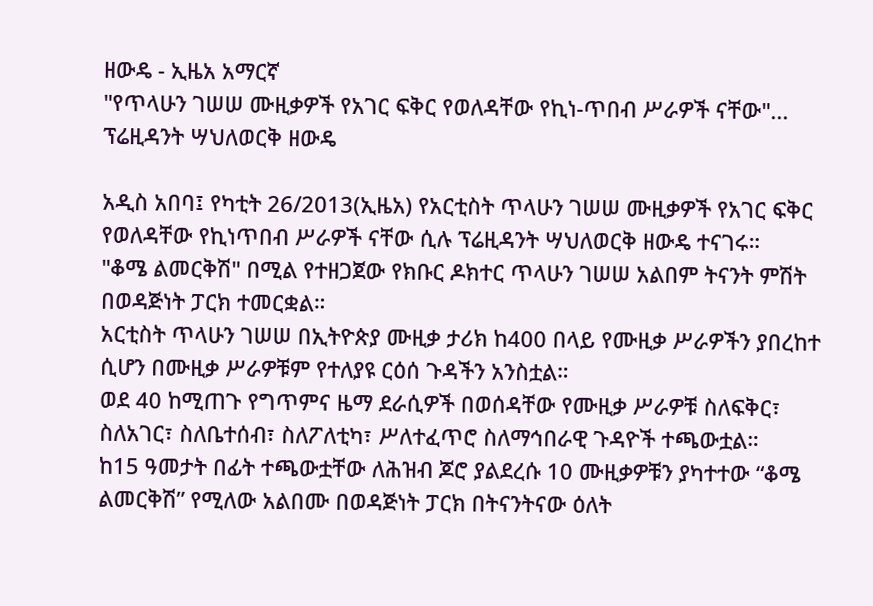ዘውዴ - ኢዜአ አማርኛ
"የጥላሁን ገሠሠ ሙዚቃዎች የአገር ፍቅር የወለዳቸው የኪነ-ጥበብ ሥራዎች ናቸው"... ፕሬዚዳንት ሣህለወርቅ ዘውዴ

አዲስ አበባ፤ የካቲት 26/2013(ኢዜአ) የአርቲስት ጥላሁን ገሠሠ ሙዚቃዎች የአገር ፍቅር የወለዳቸው የኪነጥበብ ሥራዎች ናቸው ሲሉ ፕሬዚዳንት ሣህለወርቅ ዘውዴ ተናገሩ።
"ቆሜ ልመርቅሽ" በሚል የተዘጋጀው የክቡር ዶክተር ጥላሁን ገሠሠ አልበም ትናንት ምሽት በወዳጅነት ፓርክ ተመርቋል።
አርቲስት ጥላሁን ገሠሠ በኢትዮጵያ ሙዚቃ ታሪክ ከ400 በላይ የሙዚቃ ሥራዎችን ያበረከተ ሲሆን በሙዚቃ ሥራዎቹም የተለያዩ ርዕሰ ጉዳችን አንስቷል።
ወደ 40 ከሚጠጉ የግጥምና ዜማ ደራሲዎች በወሰዳቸው የሙዚቃ ሥራዎቹ ስለፍቅር፣ ስለአገር፣ ስለቤተሰብ፣ ስለፖለቲካ፣ ሥለተፈጥሮ ስለማኅበራዊ ጉዳዮች ተጫውቷል።
ከ15 ዓመታት በፊት ተጫውቷቸው ለሕዝብ ጆሮ ያልደረሱ 10 ሙዚቃዎቹን ያካተተው “ቆሜ ልመርቅሽ” የሚለው አልበሙ በወዳጅነት ፓርክ በትናንትናው ዕለት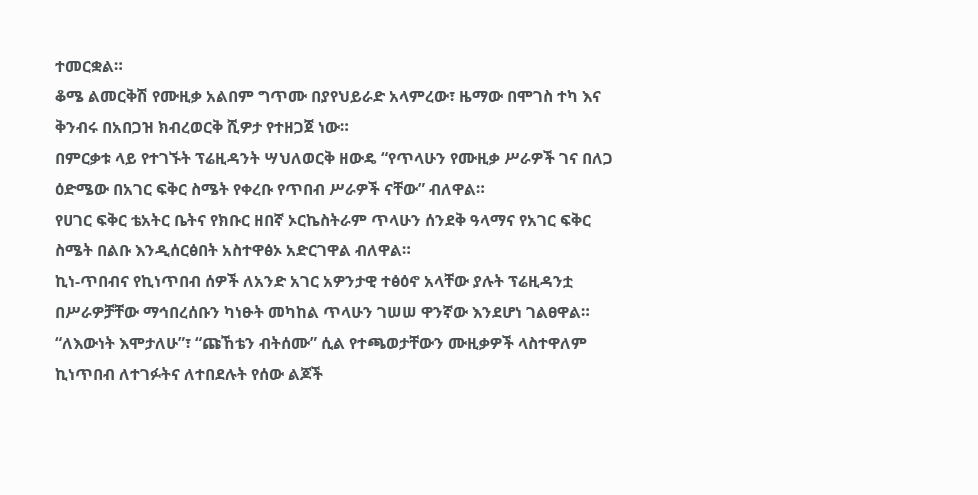ተመርቋል።
ቆሜ ልመርቅሽ የሙዚቃ አልበም ግጥሙ በያየህይራድ አላምረው፣ ዜማው በሞገስ ተካ እና ቅንብሩ በአበጋዝ ክብረወርቅ ሺዎታ የተዘጋጀ ነው።
በምርቃቱ ላይ የተገኙት ፕሬዚዳንት ሣህለወርቅ ዘውዴ “የጥላሁን የሙዚቃ ሥራዎች ገና በለጋ ዕድሜው በአገር ፍቅር ስሜት የቀረቡ የጥበብ ሥራዎች ናቸው” ብለዋል።
የሀገር ፍቅር ቴአትር ቤትና የክቡር ዘበኛ ኦርኬስትራም ጥላሁን ሰንደቅ ዓላማና የአገር ፍቅር ስሜት በልቡ እንዲሰርፅበት አስተዋፅኦ አድርገዋል ብለዋል።
ኪነ-ጥበብና የኪነጥበብ ሰዎች ለአንድ አገር አዎንታዊ ተፅዕኖ አላቸው ያሉት ፕሬዚዳንቷ በሥራዎቻቸው ማኅበረሰቡን ካነፁት መካከል ጥላሁን ገሠሠ ዋንኛው እንደሆነ ገልፀዋል።
“ለእውነት እሞታለሁ”፣ “ጩኸቴን ብትሰሙ” ሲል የተጫወታቸውን ሙዚቃዎች ላስተዋለም ኪነጥበብ ለተገፉትና ለተበደሉት የሰው ልጆች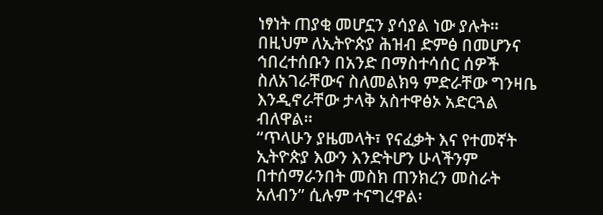ነፃነት ጠያቂ መሆኗን ያሳያል ነው ያሉት።
በዚህም ለኢትዮጵያ ሕዝብ ድምፅ በመሆንና ኅበረተሰቡን በአንድ በማስተሳሰር ሰዎች ስለአገራቸውና ስለመልክዓ ምድራቸው ግንዛቤ እንዲኖራቸው ታላቅ አስተዋፅኦ አድርጓል ብለዋል።
“ጥላሁን ያዜመላት፣ የናፈቃት እና የተመኛት ኢትዮጵያ እውን እንድትሆን ሁላችንም በተሰማራንበት መስክ ጠንክረን መስራት አለብን” ሲሉም ተናግረዋል፡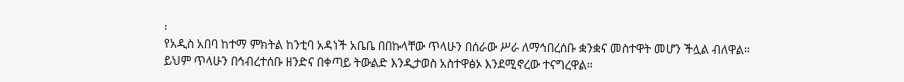፡
የአዲስ አበባ ከተማ ምክትል ከንቲባ አዳነች አቤቤ በበኩላቸው ጥላሁን በሰራው ሥራ ለማኅበረሰቡ ቋንቋና መስተዋት መሆን ችሏል ብለዋል።
ይህም ጥላሁን በኅብረተሰቡ ዘንድና በቀጣይ ትውልድ እንዲታወስ አስተዋፅኦ እንደሚኖረው ተናግረዋል።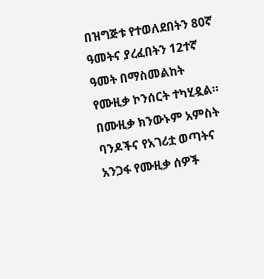በዝግጅቱ የተወለደበትን 80ኛ ዓመትና ያረፈበትን 12ተኛ ዓመት በማስመልከት የሙዚቃ ኮንሰርት ተካሂዷል።
በሙዚቃ ክንውኑም አምስት ባንዶችና የአገሪቷ ወጣትና አንጋፋ የሙዚቃ ሰዎች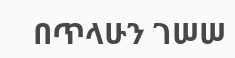በጥላሁን ገሠሠ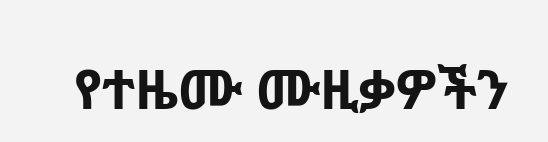የተዜሙ ሙዚቃዎችን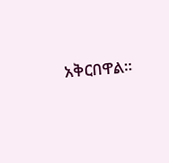አቅርበዋል።